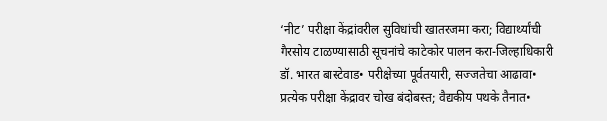‘नीट’ परीक्षा केंद्रांवरील सुविधांची खातरजमा करा; विद्यार्थ्यांची गैरसोय टाळण्यासाठी सूचनांचे काटेकोर पालन करा-जिल्हाधिकारी डॉ. भारत बास्टेवाड• परीक्षेच्या पूर्वतयारी, सज्जतेचा आढावा• प्रत्येक परीक्षा केंद्रावर चोख बंदोबस्त; वैद्यकीय पथके तैनात•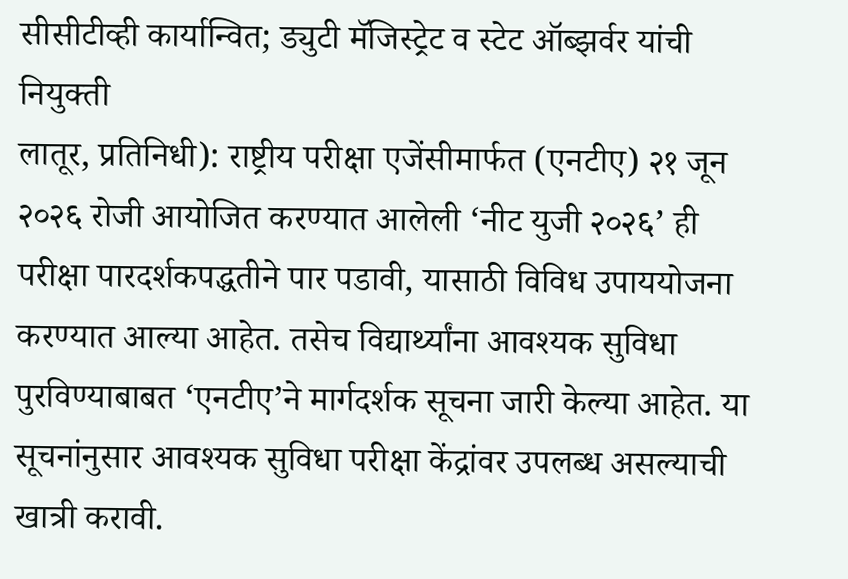सीसीटीव्ही कार्यान्वित; ड्युटी मॅजिस्ट्रेट व स्टेट ऑब्झर्वर यांची नियुक्ती
लातूर, प्रतिनिधी): राष्ट्रीय परीक्षा एजेंसीमार्फत (एनटीए) २१ जून २०२६ रोजी आयोजित करण्यात आलेली ‘नीट युजी २०२६’ ही परीक्षा पारदर्शकपद्धतीने पार पडावी, यासाठी विविध उपाययोजना करण्यात आल्या आहेत. तसेच विद्यार्थ्यांना आवश्यक सुविधा पुरविण्याबाबत ‘एनटीए’ने मार्गदर्शक सूचना जारी केल्या आहेत. या सूचनांनुसार आवश्यक सुविधा परीक्षा केंद्रांवर उपलब्ध असल्याची खात्री करावी.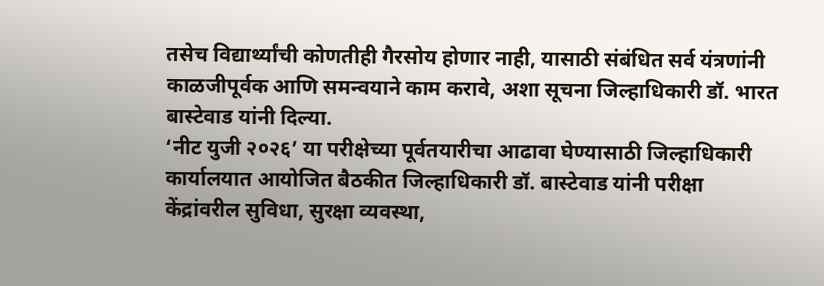तसेच विद्यार्थ्यांची कोणतीही गैरसोय होणार नाही, यासाठी संबंधित सर्व यंत्रणांनी काळजीपूर्वक आणि समन्वयाने काम करावे, अशा सूचना जिल्हाधिकारी डॉ. भारत बास्टेवाड यांनी दिल्या.
‘नीट युजी २०२६’ या परीक्षेच्या पूर्वतयारीचा आढावा घेण्यासाठी जिल्हाधिकारी कार्यालयात आयोजित बैठकीत जिल्हाधिकारी डॉ. बास्टेवाड यांनी परीक्षा केंद्रांवरील सुविधा, सुरक्षा व्यवस्था,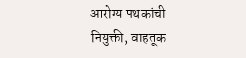आरोग्य पथकांची नियुक्ती, वाहतूक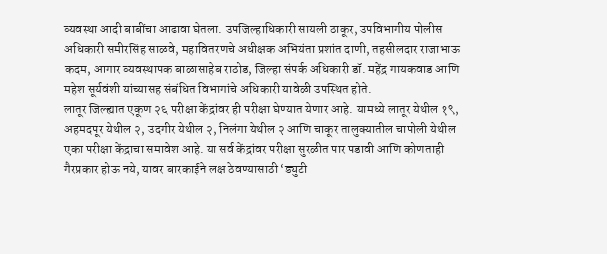व्यवस्था आदी बाबींचा आढावा घेतला. उपजिल्हाधिकारी सायली ठाकूर, उपविभागीय पोलीस अधिकारी समीरसिंह साळवे, महावितरणचे अधीक्षक अभियंता प्रशांत दाणी, तहसीलदार राजाभाऊ कदम, आगार व्यवस्थापक बाळासाहेब राठोड, जिल्हा संपर्क अधिकारी डॉ. महेंद्र गायकवाड आणि महेश सूर्यवंशी यांच्यासह संबंधित विभागांचे अधिकारी यावेळी उपस्थित होते.
लातूर जिल्ह्यात एकूण २६ परीक्षा केंद्रांवर ही परीक्षा घेण्यात येणार आहे. यामध्ये लातूर येथील १९, अहमदपूर येथील २, उदगीर येथील २, निलंगा येथील २ आणि चाकूर तालुक्यातील चापोली येथील एका परीक्षा केंद्राचा समावेश आहे. या सर्व केंद्रांवर परीक्षा सुरळीत पार पडावी आणि कोणताही गैरप्रकार होऊ नये, यावर बारकाईने लक्ष ठेवण्यासाठी ‘ड्युटी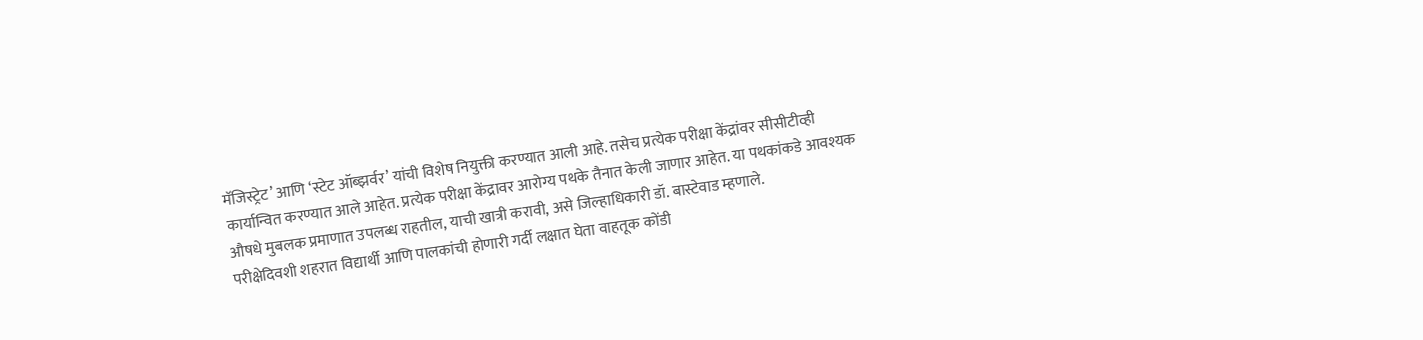मॅजिस्ट्रेट’ आणि ‘स्टेट ऑब्झर्वर’ यांची विशेष नियुक्ती करण्यात आली आहे. तसेच प्रत्येक परीक्षा केंद्रांवर सीसीटीव्ही कार्यान्वित करण्यात आले आहेत. प्रत्येक परीक्षा केंद्रावर आरोग्य पथके तैनात केली जाणार आहेत. या पथकांकडे आवश्यक औषधे मुबलक प्रमाणात उपलब्ध राहतील, याची खात्री करावी, असे जिल्हाधिकारी डॉ. बास्टेवाड म्हणाले.
परीक्षेदिवशी शहरात विद्यार्थी आणि पालकांची होणारी गर्दी लक्षात घेता वाहतूक कोंडी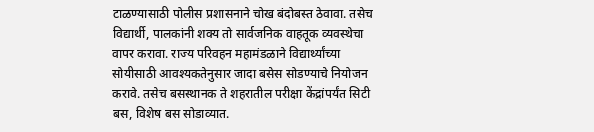टाळण्यासाठी पोलीस प्रशासनाने चोख बंदोबस्त ठेवावा. तसेच विद्यार्थी, पालकांनी शक्य तो सार्वजनिक वाहतूक व्यवस्थेचा वापर करावा. राज्य परिवहन महामंडळाने विद्यार्थ्यांच्या सोयीसाठी आवश्यकतेनुसार जादा बसेस सोडण्याचे नियोजन करावे. तसेच बसस्थानक ते शहरातील परीक्षा केंद्रांपर्यंत सिटी बस, विशेष बस सोडाव्यात.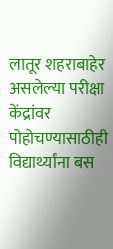लातूर शहराबाहेर असलेल्या परीक्षा केंद्रांवर पोहोचण्यासाठीही विद्यार्थ्यांना बस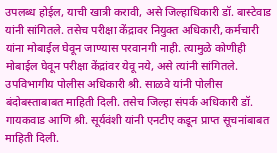उपलब्ध होईल, याची खात्री करावी, असे जिल्हाधिकारी डॉ. बास्टेवाड यांनी सांगितले. तसेच परीक्षा केंद्रावर नियुक्त अधिकारी, कर्मचारी यांना मोबाईल घेवून जाण्यास परवानगी नाही. त्यामुळे कोणीही मोबाईल घेवून परीक्षा केंद्रांवर येवू नये, असे त्यांनी सांगितले.
उपविभागीय पोलीस अधिकारी श्री. साळवे यांनी पोलीस बंदोबस्ताबाबत माहिती दिली. तसेच जिल्हा संपर्क अधिकारी डॉ. गायकवाड आणि श्री. सूर्यवंशी यांनी एनटीए कडून प्राप्त सूचनांबाबत माहिती दिली.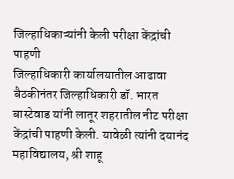जिल्हाधिकाऱ्यांनी केली परीक्षा केंद्रांची पाहणी
जिल्हाधिकारी कार्यालयातील आढावा बैठकीनंतर जिल्हाधिकारी डॉ. भारत बास्टेवाड यांनी लातूर शहरातील नीट परीक्षा केंद्रांची पाहणी केली. यावेळी त्यांनी दयानंद महाविद्यालय, श्री शाहू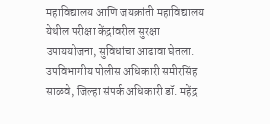महाविद्यालय आणि जयक्रांती महाविद्यालय येथील परीक्षा केंद्रांवरील सुरक्षा उपाययोजना, सुविधांचा आढावा घेतला. उपविभागीय पोलीस अधिकारी समीरसिंह साळवे, जिल्हा संपर्क अधिकारी डॉ. महेंद्र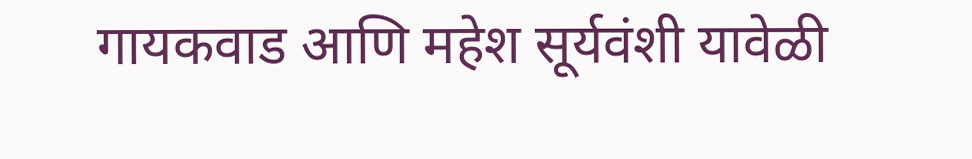गायकवाड आणि महेश सूर्यवंशी यावेळी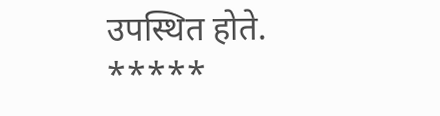उपस्थित होते.
*****